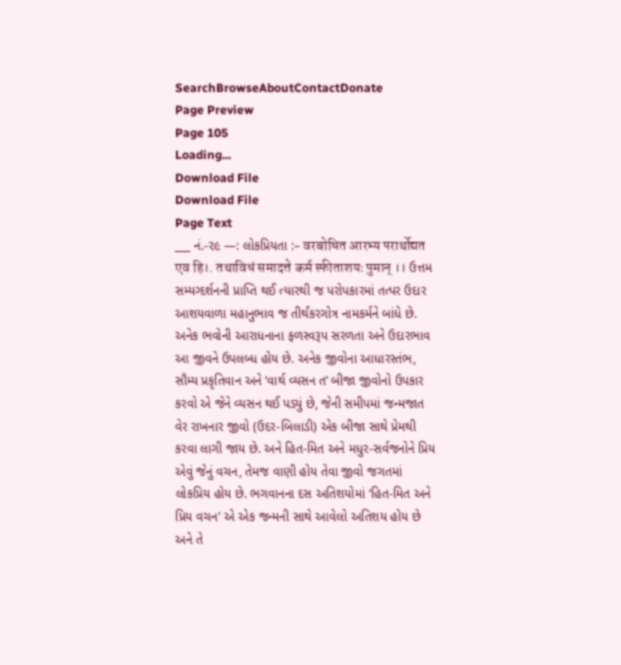SearchBrowseAboutContactDonate
Page Preview
Page 105
Loading...
Download File
Download File
Page Text
___ નં.-૨૯ —: લોકપ્રિયતા :– वरबोधित आरभ्य परार्थोद्यत एव हि।. तथाविधं समादत्ते कर्म स्फीताशयः पुमान् ।। ઉત્તમ સમ્યગ્દર્શનની પ્રાપ્તિ થઈ ત્યારથી જ પરોપકારમાં તત્પર ઉદાર આશયવાળા મહાનુભાવ જ તીર્થંકરગોત્ર નામકર્મને બાંધે છે. અનેક ભવોની આરાધનાના ફળસ્વરૂપ સરળતા અને ઉદારભાવ આ જીવને ઉપલબ્ધ હોય છે. અનેક જીવોના આધારસ્તંભ, સૌમ્ય પ્રકૃતિવાન અને ‘વાર્થ વ્યસન ત’ બીજા જીવોનો ઉપકાર કરવો એ જેને વ્યસન થઈ પડ્યું છે, જેની સમીપમાં જન્મજાત વેર રાખનાર જીવો (ઉદર-બિલાડી) એક બીજા સાથે પ્રેમથી કરવા લાગી જાય છે. અને હિત-મિત અને મધુર-સર્વજનોને પ્રિય એવું જેનું વચન, તેમજ વાણી હોય તેવા જીવો જગતમાં લોકપ્રિય હોય છે. ભગવાનના દસ અતિશયોમાં ‘હિત-મિત અને પ્રિય વચન' એ એક જન્મની સાથે આવેલો અતિશય હોય છે અને તે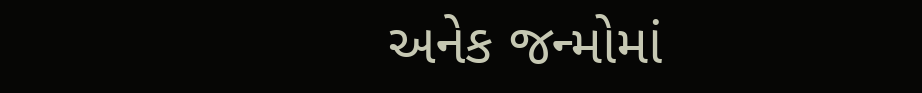અનેક જન્મોમાં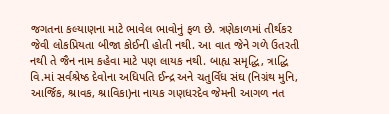જગતના કલ્યાણના માટે ભાવેલ ભાવોનું ફળ છે. ત્રણેકાળમાં તીર્થકર જેવી લોકપ્રિયતા બીજા કોઈની હોતી નથી. આ વાત જેને ગળે ઉતરતી નથી તે જૈન નામ કહેવા માટે પણ લાયક નથી. બાહ્ય સમૃદ્ધિ, ત્રાદ્ધિ વિ.માં સર્વશ્રેષ્ઠ દેવોના અધિપતિ ઈન્દ્ર અને ચતુર્વિધ સંઘ (નિગ્રંથ મુનિ, આર્જિક, શ્રાવક, શ્રાવિકા)ના નાયક ગણધરદેવ જેમની આગળ નત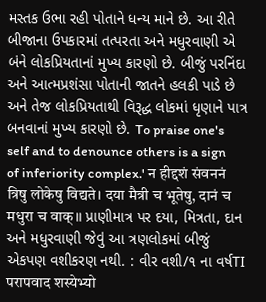મસ્તક ઉભા રહી પોતાને ધન્ય માને છે. આ રીતે બીજાના ઉપકારમાં તત્પરતા અને મધુરવાણી એ બંને લોકપ્રિયતાનાં મુખ્ય કારણો છે. બીજું પરનિંદા અને આત્મપ્રશંસા પોતાની જાતને હલકી પાડે છે અને તેજ લોકપ્રિયતાથી વિરૂદ્ધ લોકમાં ધૃણાને પાત્ર બનવાનાં મુખ્ય કારણો છે. To praise one's self and to denounce others is a sign of inferiority complex.' न हीद्दशं संवननं त्रिषु लोकेषु विद्यते। दया मैत्री च भूतेषु, दानं च मधुरा च वाक्।। પ્રાણીમાત્ર પર દયા, મિત્રતા, દાન અને મધુરવાણી જેવું આ ત્રણલોકમાં બીજું એકપણ વશીકરણ નથી. : વીર વશી/૧ ના વર્ષTI परापवाद शस्येभ्यो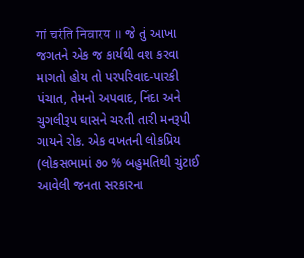गां चरंति निवारय ॥ જે તું આખા જગતને એક જ કાર્યથી વશ કરવા માગતો હોય તો પરપરિવાદ-પારકી પંચાત, તેમનો અપવાદ, નિંદા અને ચુગલીરૂપ ઘાસને ચરતી તારી મનરૂપી ગાયને રોક. એક વખતની લોકપ્રિય (લોકસભામાં ૭૦ % બહુમતિથી ચુંટાઈ આવેલી જનતા સરકારના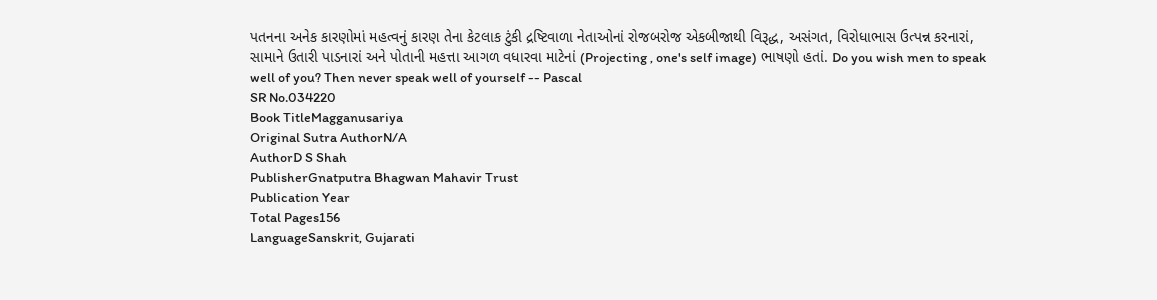પતનના અનેક કારણોમાં મહત્વનું કારણ તેના કેટલાક ટુંકી દ્રષ્ટિવાળા નેતાઓનાં રોજબરોજ એકબીજાથી વિરૂદ્ધ, અસંગત, વિરોધાભાસ ઉત્પન્ન કરનારાં, સામાને ઉતારી પાડનારાં અને પોતાની મહત્તા આગળ વધારવા માટેનાં (Projecting , one's self image) ભાષણો હતાં. Do you wish men to speak well of you? Then never speak well of yourself -- Pascal
SR No.034220
Book TitleMagganusariya
Original Sutra AuthorN/A
AuthorD S Shah
PublisherGnatputra Bhagwan Mahavir Trust
Publication Year
Total Pages156
LanguageSanskrit, Gujarati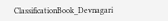ClassificationBook_Devnagari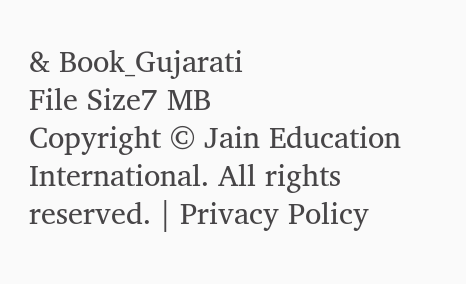& Book_Gujarati
File Size7 MB
Copyright © Jain Education International. All rights reserved. | Privacy Policy